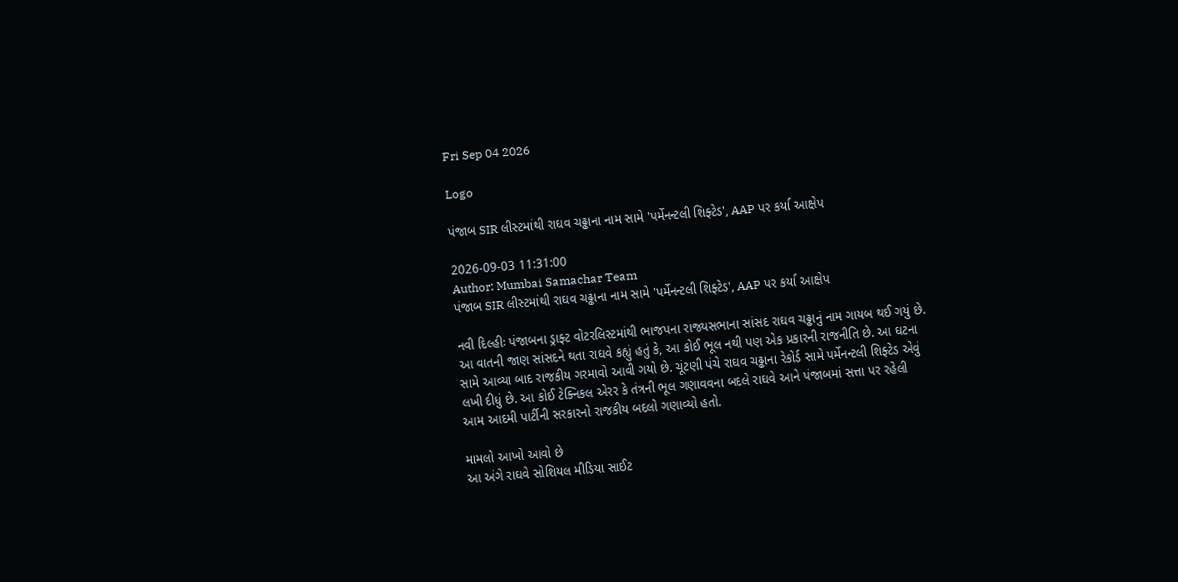Fri Sep 04 2026

Logo

પંજાબ SIR લીસ્ટમાંથી રાઘવ ચઢ્ઢાના નામ સામે 'પર્મેનન્ટલી શિફ્ટેડ', AAP પર કર્યા આક્ષેપ

2026-09-03 11:31:00
Author: Mumbai Samachar Team
પંજાબ SIR લીસ્ટમાંથી રાઘવ ચઢ્ઢાના નામ સામે 'પર્મેનન્ટલી શિફ્ટેડ', AAP પર કર્યા આક્ષેપ

નવી દિલ્હીઃ પંજાબના ડ્રાફ્ટ વોટરલિસ્ટમાંથી ભાજપના રાજ્યસભાના સાંસદ રાઘવ ચઢ્ઢાનું નામ ગાયબ થઈ ગયું છે. આ વાતની જાણ સાંસદને થતા રાઘવે કહ્યું હતું કે, આ કોઈ ભૂલ નથી પણ એક પ્રકારની રાજનીતિ છે. આ ઘટના સામે આવ્યા બાદ રાજકીય ગરમાવો આવી ગયો છે. ચૂંટણી પંચે રાઘવ ચઢ્ઢાના રેકોર્ડ સામે પર્મેનન્ટલી શિફ્ટેડ એવું લખી દીધું છે. આ કોઈ ટેક્નિકલ એરર કે તંત્રની ભૂલ ગણાવવના બદલે રાઘવે આને પંજાબમાં સત્તા પર રહેલી આમ આદમી પાર્ટીની સરકારનો રાજકીય બદલો ગણાવ્યો હતો.

મામલો આખો આવો છે
આ અંગે રાઘવે સોશિયલ મીડિયા સાઈટ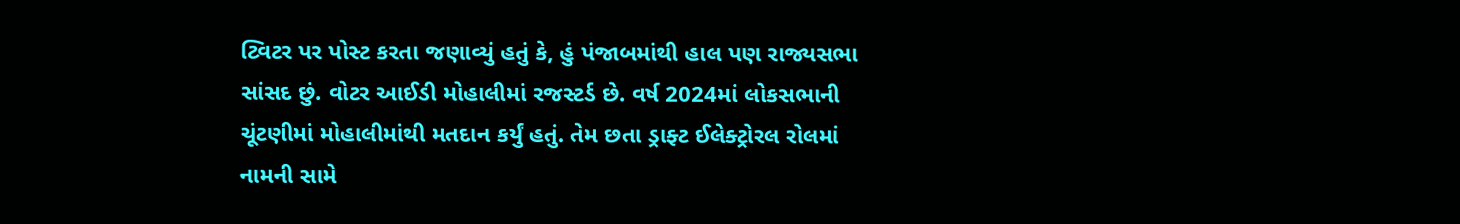ટ્વિટર પર પોસ્ટ કરતા જણાવ્યું હતું કે, હું પંજાબમાંથી હાલ પણ રાજ્યસભા સાંસદ છું. વોટર આઈડી મોહાલીમાં રજસ્ટર્ડ છે. વર્ષ 2024માં લોકસભાની ચૂંટણીમાં મોહાલીમાંથી મતદાન કર્યું હતું. તેમ છતા ડ્રાફ્ટ ઈલેક્ટ્રોરલ રોલમાં નામની સામે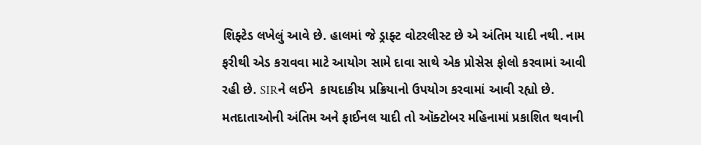શિફ્ટેડ લખેલું આવે છે. હાલમાં જે ડ્રાફ્ટ વોટરલીસ્ટ છે એ અંતિમ યાદી નથી. નામ ફરીથી એડ કરાવવા માટે આયોગ સામે દાવા સાથે એક પ્રોસેસ ફોલો કરવામાં આવી રહી છે. SIRને લઈને  કાયદાકીય પ્રક્રિયાનો ઉપયોગ કરવામાં આવી રહ્યો છે. મતદાતાઓની અંતિમ અને ફાઈનલ યાદી તો ઑક્ટોબર મહિનામાં પ્રકાશિત થવાની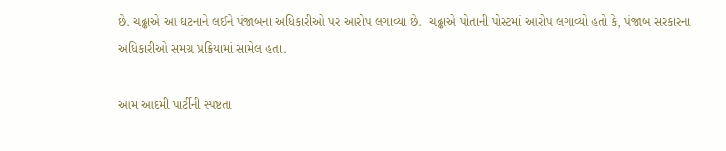છે. ચઢ્ઢાએ આ ઘટનાને લઈને પંજાબના અધિકારીઓ પર આરોપ લગાવ્યા છે.  ચઢ્ઢાએ પોતાની પોસ્ટમાં આરોપ લગાવ્યો હતો કે, પંજાબ સરકારના અધિકારીઓ સમગ્ર પ્રક્રિયામાં સામેલ હતા.

આમ આદમી પાર્ટીની સ્પષ્ટતા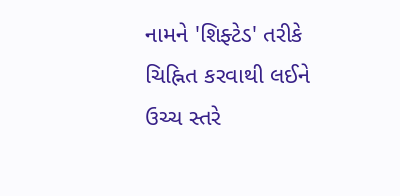નામને 'શિફ્ટેડ' તરીકે ચિહ્નિત કરવાથી લઈને ઉચ્ચ સ્તરે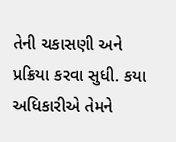તેની ચકાસણી અને પ્રક્રિયા કરવા સુધી. કયા અધિકારીએ તેમને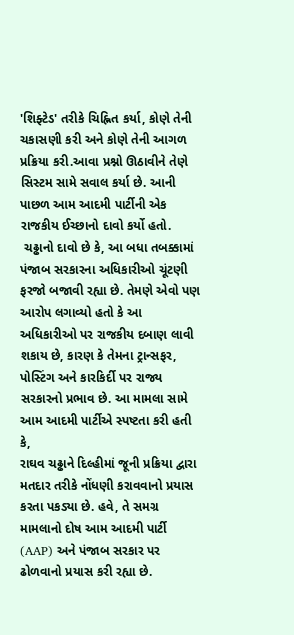'શિફ્ટેડ' તરીકે ચિહ્નિત કર્યા, કોણે તેની ચકાસણી કરી અને કોણે તેની આગળ પ્રક્રિયા કરી.આવા પ્રશ્નો ઊઠાવીને તેણે સિસ્ટમ સામે સવાલ કર્યા છે. આની પાછળ આમ આદમી પાર્ટીની એક રાજકીય ઈચ્છાનો દાવો કર્યો હતો.
 ચઢ્ઢાનો દાવો છે કે, આ બધા તબક્કામાં પંજાબ સરકારના અધિકારીઓ ચૂંટણી ફરજો બજાવી રહ્યા છે. તેમણે એવો પણ આરોપ લગાવ્યો હતો કે આ અધિકારીઓ પર રાજકીય દબાણ લાવી શકાય છે, કારણ કે તેમના ટ્રાન્સફર, પોસ્ટિંગ અને કારકિર્દી પર રાજ્ય સરકારનો પ્રભાવ છે. આ મામલા સામે આમ આદમી પાર્ટીએ સ્પષ્ટતા કરી હતી કે,
રાઘવ ચઢ્ઢાને દિલ્હીમાં જૂની પ્રક્રિયા દ્વારા મતદાર તરીકે નોંધણી કરાવવાનો પ્રયાસ કરતા પકડ્યા છે. હવે, તે સમગ્ર મામલાનો દોષ આમ આદમી પાર્ટી (AAP) અને પંજાબ સરકાર પર ઢોળવાનો પ્રયાસ કરી રહ્યા છે.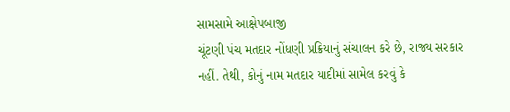સામસામે આક્ષેપબાજી
ચૂંટણી પંચ મતદાર નોંધણી પ્રક્રિયાનું સંચાલન કરે છે, રાજ્ય સરકાર નહીં. તેથી, કોનું નામ મતદાર યાદીમાં સામેલ કરવું કે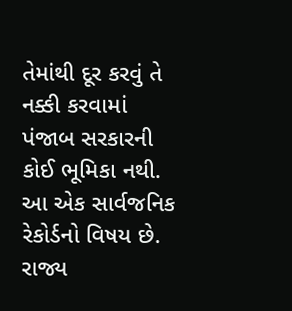તેમાંથી દૂર કરવું તે નક્કી કરવામાં પંજાબ સરકારની કોઈ ભૂમિકા નથી. આ એક સાર્વજનિક રેકોર્ડનો વિષય છે. રાજ્ય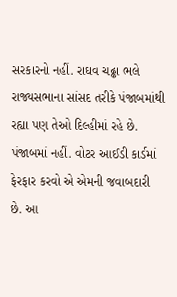સરકારનો નહીં. રાઘવ ચઢ્ઢા ભલે રાજ્યસભાના સાંસદ તરીકે પંજાબમાંથી રહ્યા પણ તેઓ દિલ્હીમાં રહે છે. પંજાબમાં નહીં. વોટર આઈડી કાર્ડમાં ફેરફાર કરવો એ એમની જવાબદારી છે. આ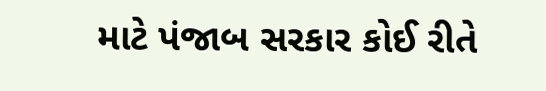માટે પંજાબ સરકાર કોઈ રીતે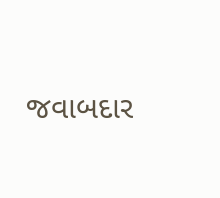જવાબદાર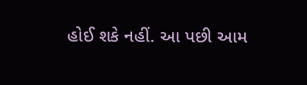હોઈ શકે નહીં. આ પછી આમ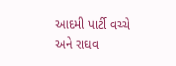આદમી પાર્ટી વચ્ચે અને રાઘવ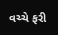વચ્ચે ફરી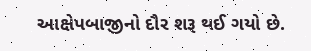આક્ષેપબાજીનો દૌર શરૂ થઈ ગયો છે.